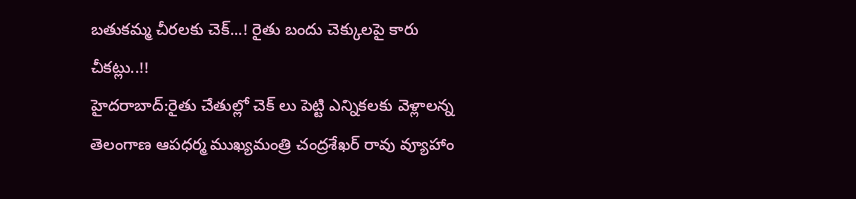బతుకమ్మ చీరలకు చెక్...! రైతు బందు చెక్కులపై కారు చీకట్లు..!!
హైదరాబాద్:రైతు చేతుల్లో చెక్ లు పెట్టి ఎన్నికలకు వెళ్లాలన్న తెలంగాణ ఆపధర్మ ముఖ్యమంత్రి చంద్రశేఖర్ రావు వ్యూహాం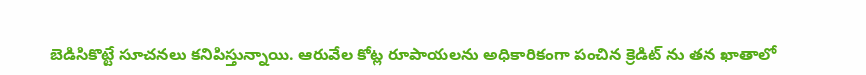బెడిసికొట్టే సూచనలు కనిపిస్తున్నాయి. ఆరువేల కోట్ల రూపాయలను అధికారికంగా పంచిన క్రెడిట్ ను తన ఖాతాలో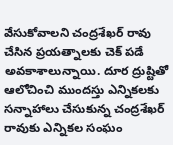వేసుకోవాలని చంద్రశేఖర్ రావు చేసిన ప్రయత్నాలకు చెక్ పడే అవకాశాలున్నాయి. దూర ద్రుష్టితో ఆలోచించి ముందస్తు ఎన్నికలకు సన్నాహాలు చేసుకున్న చంద్రశేఖర్ రావుకు ఎన్నికల సంఘం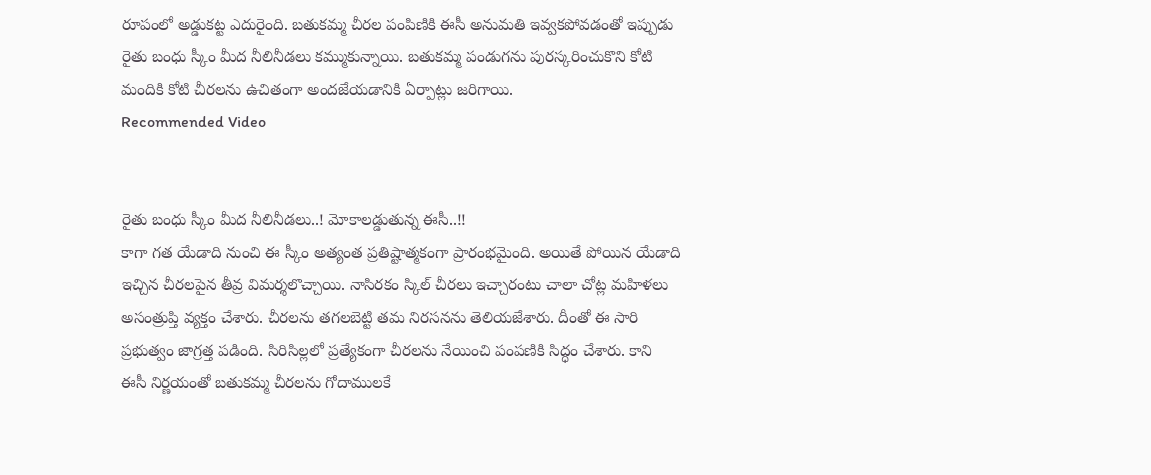రూపంలో అడ్డుకట్ట ఎదురైంది. బతుకమ్మ చీరల పంపిణికి ఈసీ అనుమతి ఇవ్వకపోవడంతో ఇప్పుడు రైతు బంధు స్కీం మీద నీలినీడలు కమ్ముకున్నాయి. బతుకమ్మ పండుగను పురస్కరించుకొని కోటి మందికి కోటి చీరలను ఉచితంగా అందజేయడానికి ఏర్పాట్లు జరిగాయి.
Recommended Video


రైతు బంధు స్కీం మీద నీలినీడలు..! మోకాలడ్డుతున్న ఈసీ..!!
కాగా గత యేడాది నుంచి ఈ స్కీం అత్యంత ప్రతిష్టాత్మకంగా ప్రారంభమైంది. అయితే పోయిన యేడాది ఇచ్చిన చీరలపైన తీవ్ర విమర్శలొచ్చాయి. నాసిరకం స్కిల్ చీరలు ఇచ్చారంటు చాలా చోట్ల మహిళలు అసంత్రుప్తి వ్యక్తం చేశారు. చీరలను తగలబెట్టి తమ నిరసనను తెలియజేశారు. దీంతో ఈ సారి ప్రభుత్వం జాగ్రత్త పడింది. సిరిసిల్లలో ప్రత్యేకంగా చీరలను నేయించి పంపణికి సిద్ధం చేశారు. కాని ఈసీ నిర్ణయంతో బతుకమ్మ చీరలను గోదాములకే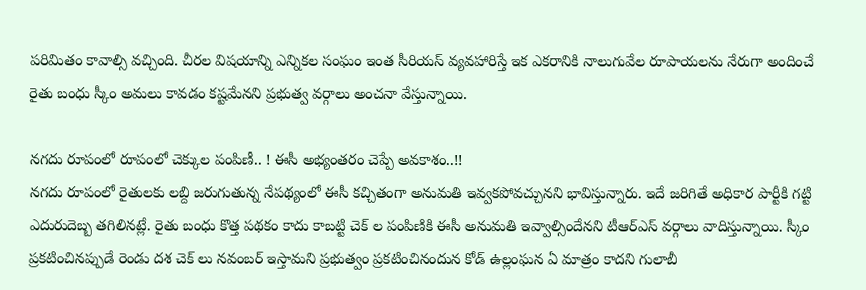పరిమితం కావాల్సి వచ్చింది. చీరల విషయాన్ని ఎన్నికల సంఘం ఇంత సీరియస్ వ్యవహారిస్తే ఇక ఎకరానికి నాలుగువేల రూపాయలను నేరుగా అందించే రైతు బంధు స్కీం అమలు కావడం కష్టమేనని ప్రభుత్వ వర్గాలు అంచనా వేస్తున్నాయి.

నగదు రూపంలో రూపంలో చెక్కుల పంపిణీ.. ! ఈసీ అభ్యంతరం చెప్పే అవకాశం..!!
నగదు రూపంలో రైతులకు లబ్ది జరుగుతున్న నేపథ్యంలో ఈసీ కచ్చితంగా అనుమతి ఇవ్వకపోవచ్చునని భావిస్తున్నారు. ఇదే జరిగితే అధికార పార్టీకి గట్టి ఎదురుదెబ్బ తగిలినట్లే. రైతు బంధు కొత్త పథకం కాదు కాబట్టి చెక్ ల పంపిణికి ఈసీ అనుమతి ఇవ్వాల్సిందేనని టీఆర్ఎస్ వర్గాలు వాదిస్తున్నాయి. స్కీం ప్రకటించినప్పుడే రెండు దశ చెక్ లు నవంబర్ ఇస్తామని ప్రభుత్వం ప్రకటించినందున కోడ్ ఉల్లంఘన ఏ మాత్రం కాదని గులాబీ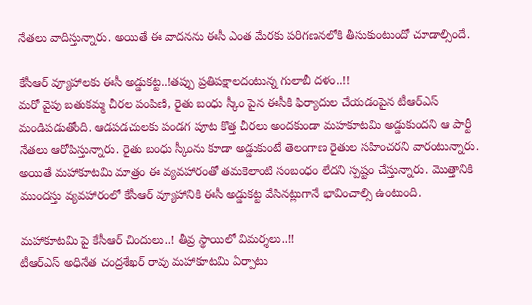నేతలు వాదిస్తున్నారు. అయితే ఈ వాదనను ఈసీ ఎంత మేరకు పరిగణనలోకి తీసుకుంటుందో చూడాల్సిందే.

కేసీఆర్ వ్యూహాలకు ఈసీ అడ్డుకట్ట..!తప్పు ప్రతిపక్షాలదంటున్న గులాబీ దళం..!!
మరో వైపు బతుకమ్మ చీరల పంపిణి, రైతు బంధు స్కీం పైన ఈసీకి ఫిర్యాదుల చేయడంపైన టీఆర్ఎస్ మండిపడుతోంది. ఆడపడచులకు పండగ పూట కొత్త చీరలు అందకుండా మహకూటమి అడ్డుకుందని ఆ పార్టీ నేతలు ఆరోపిస్తున్నారు. రైతు బంధు స్కీంను కూడా అడ్డుకుంటే తెలంగాణ రైతుల సహించరని వారంటున్నారు. అయితే మహాకూటమి మాత్రం ఈ వ్యవహారంతో తమకెలాంటి సంబంధం లేదని స్పష్టం చేస్తున్నారు. మొత్తానికి ముందస్తు వ్యవహారంలో కేసీఆర్ వ్యూహానికి ఈసీ అడ్డుకట్ట వేసినట్లుగానే భావించాల్సి ఉంటుంది.

మహాకూటమి పై కేసీఆర్ చిందులు..! తీవ్ర స్థాయిలో విమర్శలు..!!
టీఆర్ఎస్ అధినేత చంద్రశేఖర్ రావు మహాకూటమి ఏర్పాటు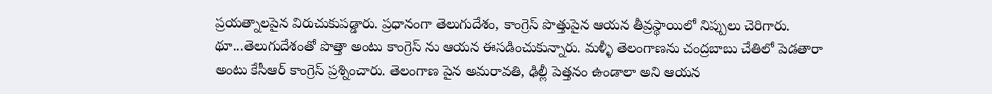ప్రయత్నాలపైన విరుచుకుపడ్డారు. ప్రధానంగా తెలుగుదేశం, కాంగ్రెస్ పొత్తుపైన ఆయన తీవ్రస్థాయిలో నిప్పులు చెరిగారు. థూ...తెలుగుదేశంతో పొత్తా అంటు కాంగ్రెస్ ను ఆయన ఈసడించుకున్నారు. మళ్ళీ తెలంగాణను చంద్రబాబు చేతిలో పెడతారా అంటు కేసీఆర్ కాంగ్రెస్ ప్రశ్నించారు. తెలంగాణ పైన అమరావతి, ఢిల్లీ పెత్తనం ఉండాలా అని ఆయన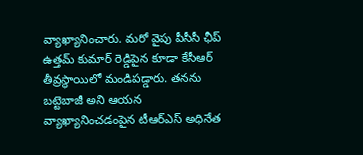వ్యాఖ్యానించారు. మరో వైపు పీసీసీ ఛీప్ ఉత్తమ్ కుమార్ రెడ్డిపైన కూడా కేసీఆర్ తీవ్రస్థాయిలో మండిపడ్డారు. తనను బట్టెబాజీ అని ఆయన వ్యాఖ్యానించడంపైన టీఆర్ఎస్ అధినేత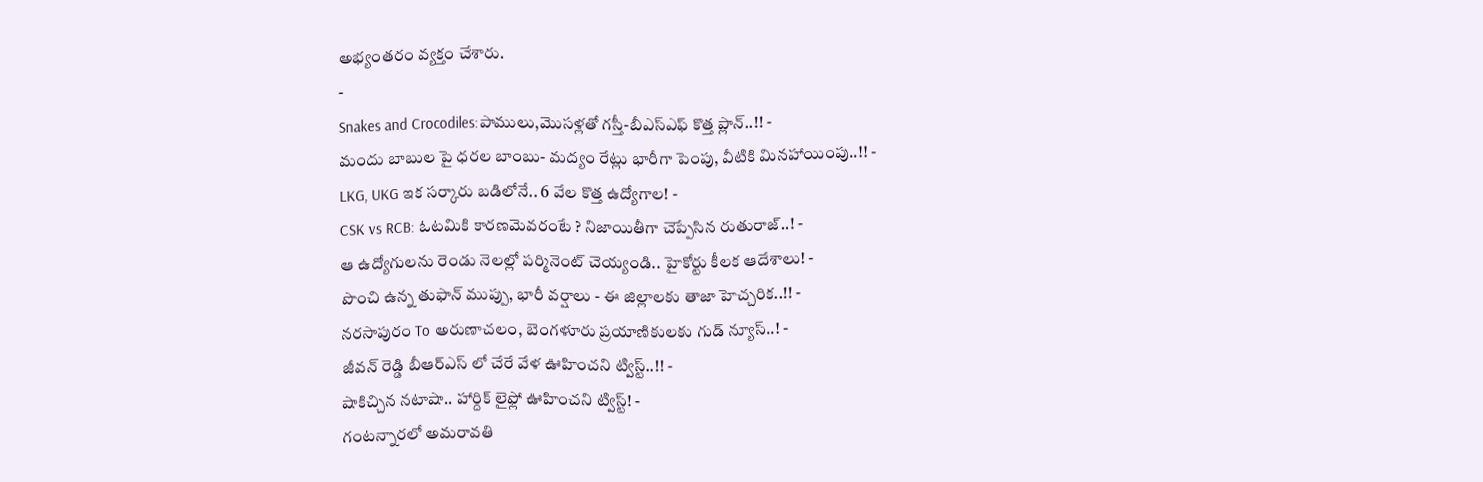అభ్యంతరం వ్యక్తం చేశారు.
-
Snakes and Crocodiles:పాములు,మొసళ్లతో గస్తీ-బీఎస్ఎఫ్ కొత్త ప్లాన్..!! -
మందు బాబుల పై ధరల బాంబు- మద్యం రేట్లు భారీగా పెంపు, వీటికి మినహాయింపు..!! -
LKG, UKG ఇక సర్కారు బడిలోనే.. 6 వేల కొత్త ఉద్యోగాల! -
CSK vs RCB: ఓటమికి కారణమెవరంటే ? నిజాయితీగా చెప్పేసిన రుతురాజ్..! -
ఆ ఉద్యోగులను రెండు నెలల్లో పర్మినెంట్ చెయ్యండి.. హైకోర్టు కీలక ఆదేశాలు! -
పొంచి ఉన్న తుఫాన్ ముప్పు, భారీ వర్షాలు - ఈ జిల్లాలకు తాజా హెచ్చరిక..!! -
నరసాపురం To అరుణాచలం, బెంగళూరు ప్రయాణికులకు గుడ్ న్యూస్..! -
జీవన్ రెడ్డి బీఆర్ఎస్ లో చేరే వేళ ఊహించని ట్విస్ట్..!! -
షాకిచ్చిన నటాషా.. హార్దిక్ లైఫ్లో ఊహించని ట్విస్ట్! -
గంటన్నారలో అమరావతి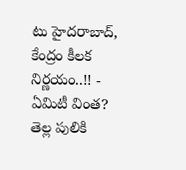టు హైదరాబాద్, కేంద్రం కీలక నిర్ణయం..!! -
ఏమిటీ వింత? తెల్ల పులికి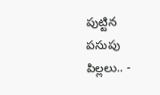పుట్టిన పసుపు పిల్లలు.. -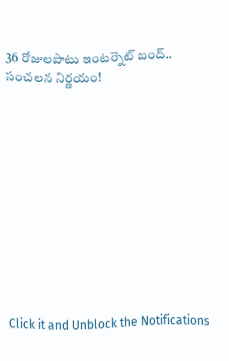36 రోజులపాటు ఇంటర్నెట్ బంద్.. సంచలన నిర్ణయం!












Click it and Unblock the Notifications